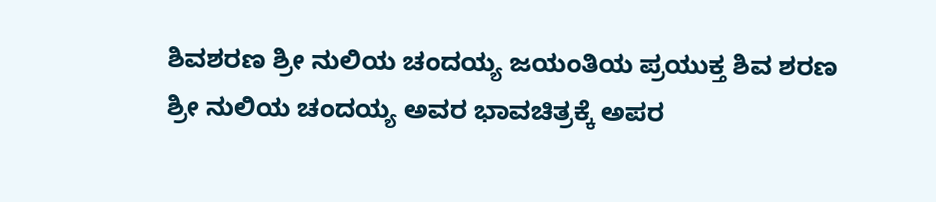ಶಿವಶರಣ ಶ್ರೀ ನುಲಿಯ ಚಂದಯ್ಯ ಜಯಂತಿಯ ಪ್ರಯುಕ್ತ ಶಿವ ಶರಣ ಶ್ರೀ ನುಲಿಯ ಚಂದಯ್ಯ ಅವರ ಭಾವಚಿತ್ರಕ್ಕೆ ಅಪರ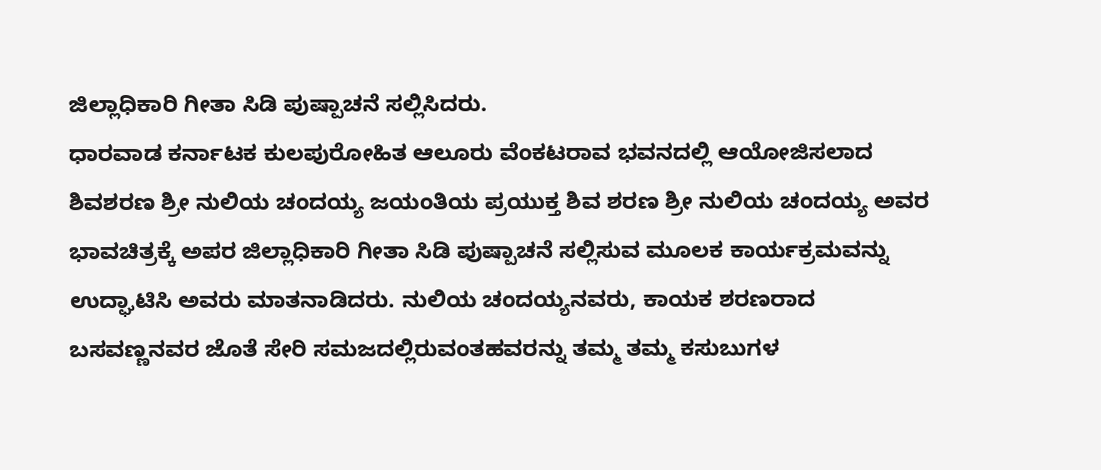ಜಿಲ್ಲಾಧಿಕಾರಿ ಗೀತಾ ಸಿಡಿ ಪುಷ್ಪಾಚನೆ ಸಲ್ಲಿಸಿದರು.
ಧಾರವಾಡ ಕರ್ನಾಟಕ ಕುಲಪುರೋಹಿತ ಆಲೂರು ವೆಂಕಟರಾವ ಭವನದಲ್ಲಿ ಆಯೋಜಿಸಲಾದ ಶಿವಶರಣ ಶ್ರೀ ನುಲಿಯ ಚಂದಯ್ಯ ಜಯಂತಿಯ ಪ್ರಯುಕ್ತ ಶಿವ ಶರಣ ಶ್ರೀ ನುಲಿಯ ಚಂದಯ್ಯ ಅವರ ಭಾವಚಿತ್ರಕ್ಕೆ ಅಪರ ಜಿಲ್ಲಾಧಿಕಾರಿ ಗೀತಾ ಸಿಡಿ ಪುಷ್ಪಾಚನೆ ಸಲ್ಲಿಸುವ ಮೂಲಕ ಕಾರ್ಯಕ್ರಮವನ್ನು ಉದ್ಘಾಟಿಸಿ ಅವರು ಮಾತನಾಡಿದರು. ನುಲಿಯ ಚಂದಯ್ಯನವರು, ಕಾಯಕ ಶರಣರಾದ ಬಸವಣ್ಣನವರ ಜೊತೆ ಸೇರಿ ಸಮಜದಲ್ಲಿರುವಂತಹವರನ್ನು ತಮ್ಮ ತಮ್ಮ ಕಸುಬುಗಳ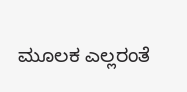ಮೂಲಕ ಎಲ್ಲರಂತೆ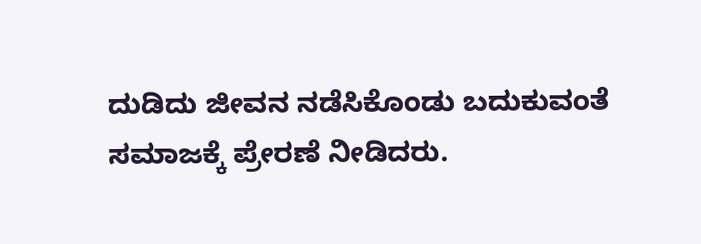ದುಡಿದು ಜೀವನ ನಡೆಸಿಕೊಂಡು ಬದುಕುವಂತೆ ಸಮಾಜಕ್ಕೆ ಪ್ರೇರಣೆ ನೀಡಿದರು.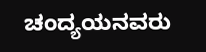ಚಂದ್ಯಯನವರು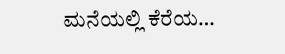ಮನೆಯಲ್ಲಿ ಕೆರೆಯ…